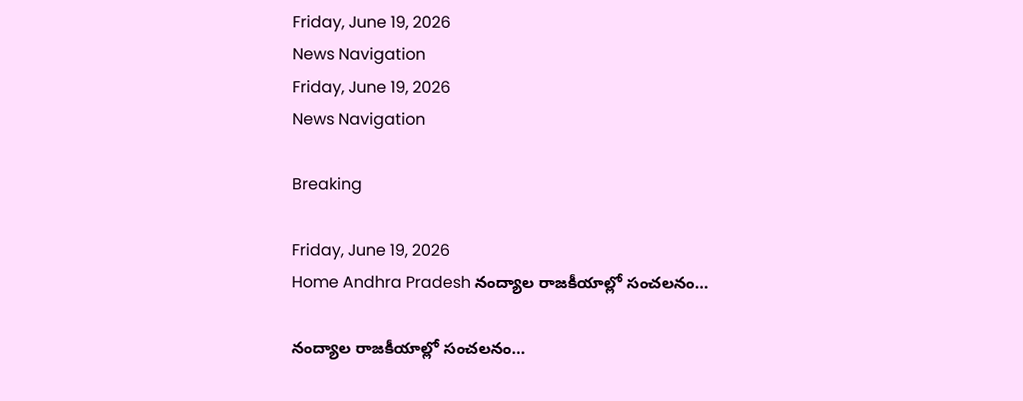Friday, June 19, 2026
News Navigation
Friday, June 19, 2026
News Navigation

Breaking

Friday, June 19, 2026
Home Andhra Pradesh నంద్యాల రాజకీయాల్లో సంచలనం…

నంద్యాల రాజకీయాల్లో సంచలనం…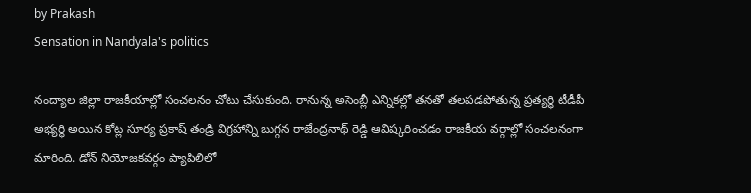by Prakash
Sensation in Nandyala's politics

నంద్యాల జిల్లా రాజకీయాల్లో సంచలనం చోటు చేసుకుంది. రానున్న అసెంబ్లీ ఎన్నికల్లో తనతో తలపడపోతున్న ప్రత్యర్థి టీడీపీ అభ్యర్థి అయిన కోట్ల సూర్య ప్రకాష్ తండ్రి విగ్రహాన్ని బుగ్గన రాజేంద్రనాథ్ రెడ్డి ఆవిష్కరించడం రాజకీయ వర్గాల్లో సంచలనంగా మారింది. డోన్ నియోజకవర్గం ప్యాపిలిలో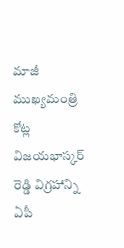మాజీ ముఖ్యమంత్రి కోట్ల విజయభాస్కర్ రెడ్డి విగ్రహాన్ని ఏపీ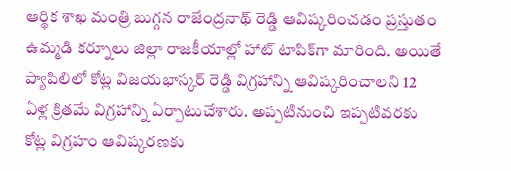ఆర్థిక శాఖ మంత్రి బుగ్గన రాజేంద్రనాథ్ రెడ్డి ఆవిష్కరించడం ప్రస్తుతం ఉమ్మడి కర్నూలు జిల్లా రాజకీయాల్లో హాట్ టాపిక్‌గా మారింది. అయితే ప్యాపిలిలో కోట్ల విజయభాస్కర్ రెడ్డి విగ్రహాన్ని ఆవిష్కరించాలని 12 ఏళ్ల క్రితమే విగ్రహాన్ని ఏర్పాటుచేశారు. అప్పటినుంచి ఇప్పటివరకు కోట్ల విగ్రహం ఆవిష్కరణకు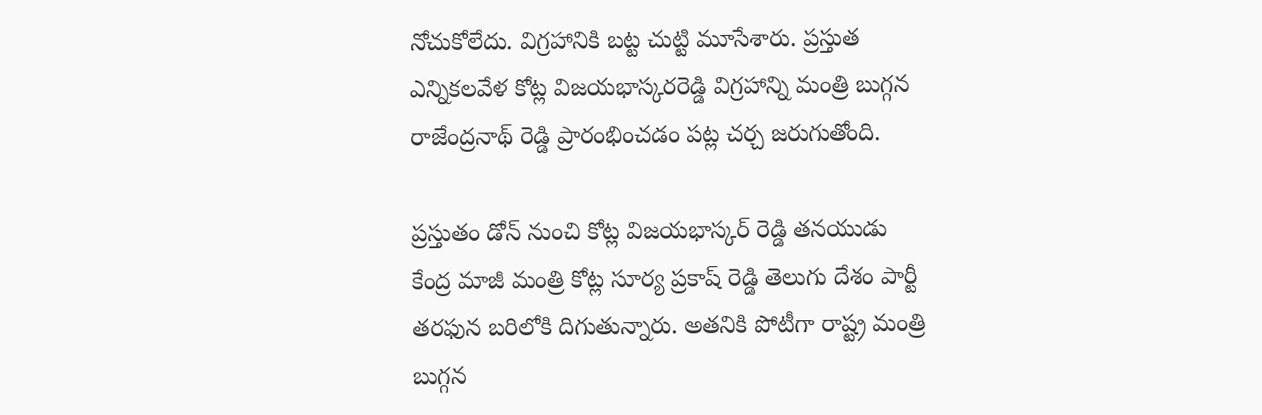నోచుకోలేదు. విగ్రహానికి బట్ట చుట్టి మూసేశారు. ప్రస్తుత ఎన్నికలవేళ కోట్ల విజయభాస్కరరెడ్డి విగ్రహాన్ని మంత్రి బుగ్గన రాజేంద్రనాథ్ రెడ్డి ప్రారంభించడం పట్ల చర్చ జరుగుతోంది.

ప్రస్తుతం డోన్ నుంచి కోట్ల విజయభాస్కర్ రెడ్డి తనయుడు కేంద్ర మాజీ మంత్రి కోట్ల సూర్య ప్రకాష్ రెడ్డి తెలుగు దేశం పార్టీ తరఫున బరిలోకి దిగుతున్నారు. అతనికి పోటీగా రాష్ట్ర మంత్రి బుగ్గన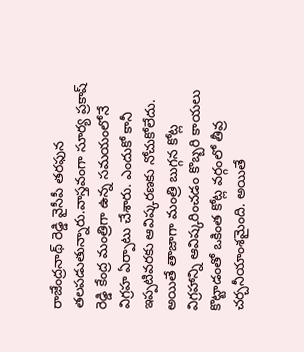రాజేంద్రనాథ్ రెడ్డి వైసీపీ తరఫున తలపడుతున్నారు.వాస్తవంగా సూర్య ప్రకాష్ రెడ్డి కేంద్ర మంత్రిగా ఉన్న సమయంలోనే విగ్రహ ఏర్పాటు చేశారు. ఎందుకో కానీ ఇప్పటివరకు ఆవిష్కరణకు నోచుకోలేదు. అయితే తాజాగా మంత్రి బుగ్గన కోట్ల విగ్రహాన్ని ఆవిష్కరించడం కొబ్బరి కాయలు కొట్టాడంతో ఒకింత కోట్ల వర్గంలో తీవ్ర చర్చనీయాంశమైంది. అయితే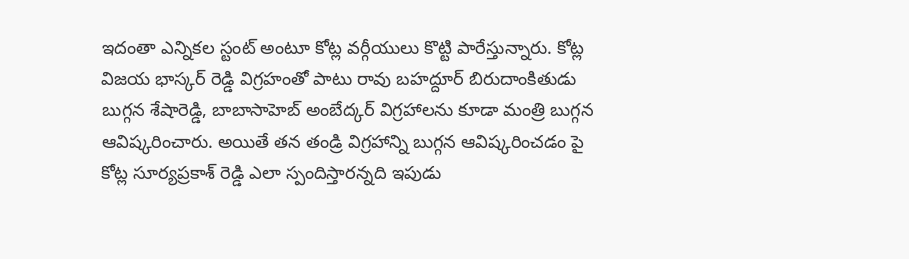ఇదంతా ఎన్నికల స్టంట్ అంటూ కోట్ల వర్గీయులు కొట్టి పారేస్తున్నారు. కోట్ల విజయ భాస్కర్ రెడ్డి విగ్రహంతో పాటు రావు బహద్దూర్ బిరుదాంకితుడు బుగ్గన శేషారెడ్డి, బాబాసాహెబ్ అంబేద్కర్ విగ్రహాలను కూడా మంత్రి బుగ్గన ఆవిష్కరించారు. అయితే తన తండ్రి విగ్రహాన్ని బుగ్గన ఆవిష్కరించడం పై కోట్ల సూర్యప్రకాశ్ రెడ్డి ఎలా స్పందిస్తారన్నది ఇపుడు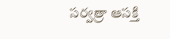సర్వత్రా ఆసక్తి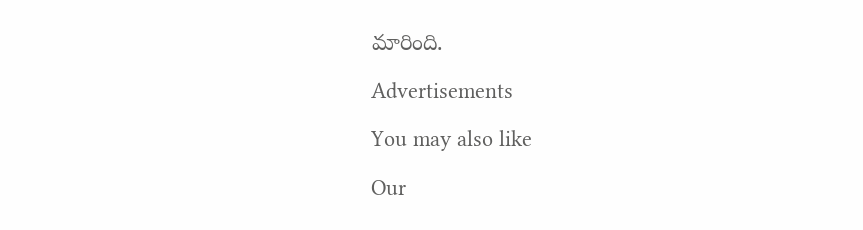మారింది.

Advertisements

You may also like

Our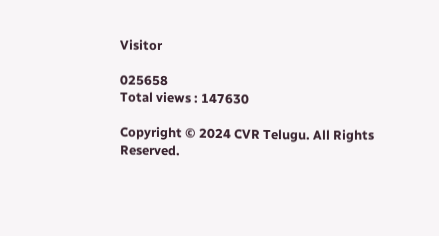Visitor

025658
Total views : 147630

Copyright © 2024 CVR Telugu. All Rights Reserved.